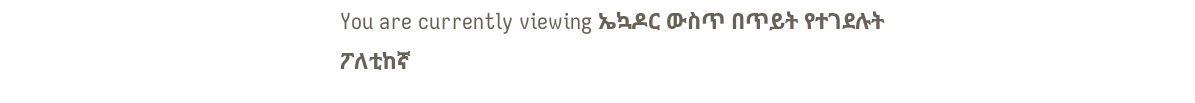You are currently viewing ኤኳዶር ውስጥ በጥይት የተገደሉት ፖለቲከኛ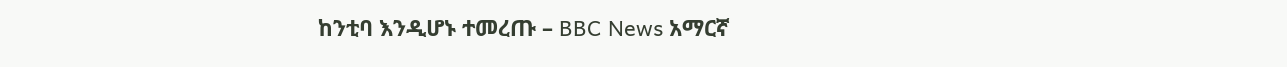ከንቲባ እንዲሆኑ ተመረጡ – BBC News አማርኛ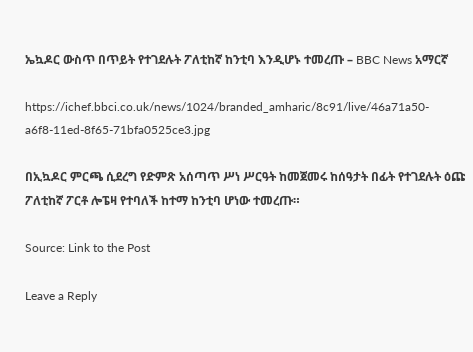ኤኳዶር ውስጥ በጥይት የተገደሉት ፖለቲከኛ ከንቲባ እንዲሆኑ ተመረጡ – BBC News አማርኛ

https://ichef.bbci.co.uk/news/1024/branded_amharic/8c91/live/46a71a50-a6f8-11ed-8f65-71bfa0525ce3.jpg

በኢኳዶር ምርጫ ሲደረግ የድምጽ አሰጣጥ ሥነ ሥርዓት ከመጀመሩ ከሰዓታት በፊት የተገደሉት ዕጩ ፖለቲከኛ ፖርቶ ሎፔዛ የተባለች ከተማ ከንቲባ ሆነው ተመረጡ።

Source: Link to the Post

Leave a Reply